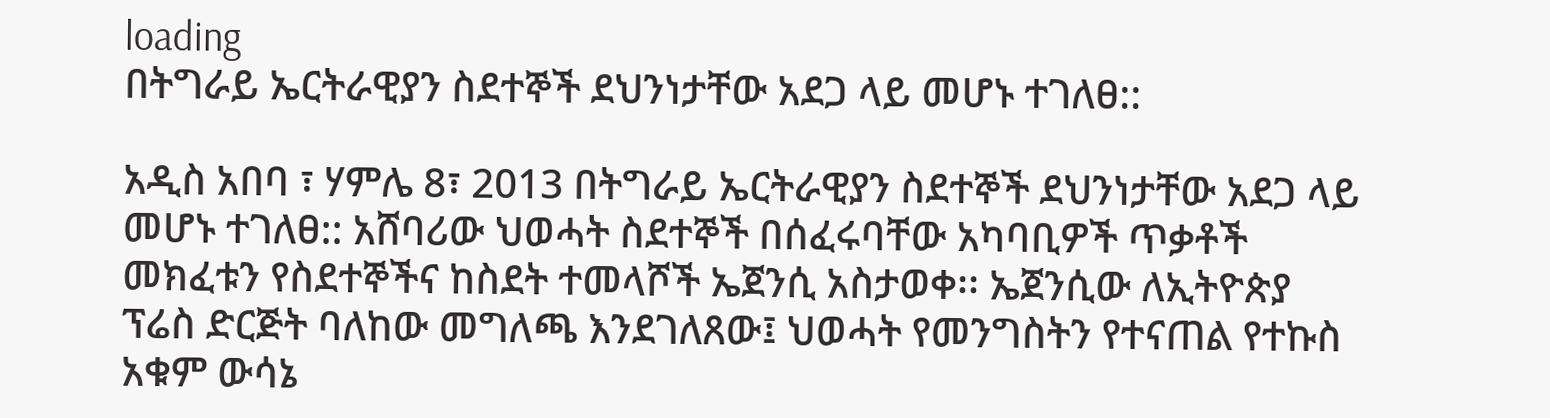loading
በትግራይ ኤርትራዊያን ስደተኞች ደህንነታቸው አደጋ ላይ መሆኑ ተገለፀ::

አዲስ አበባ ፣ ሃምሌ 8፣ 2013 በትግራይ ኤርትራዊያን ስደተኞች ደህንነታቸው አደጋ ላይ መሆኑ ተገለፀ:: አሸባሪው ህወሓት ስደተኞች በሰፈሩባቸው አካባቢዎች ጥቃቶች መክፈቱን የስደተኞችና ከስደት ተመላሾች ኤጀንሲ አስታወቀ፡፡ ኤጀንሲው ለኢትዮጵያ ፕሬስ ድርጅት ባለከው መግለጫ እንደገለጸው፤ ህወሓት የመንግስትን የተናጠል የተኩስ አቁም ውሳኔ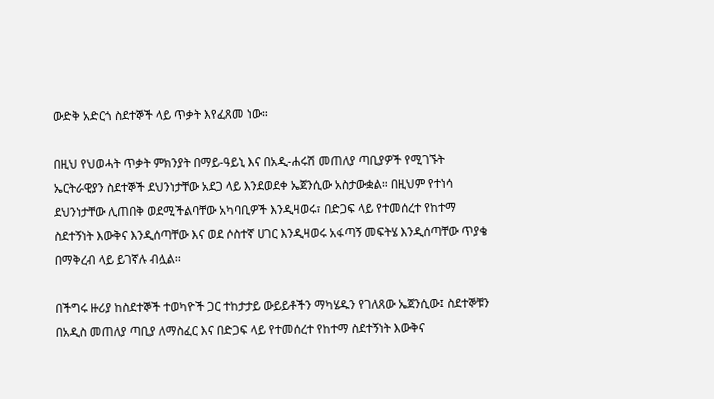ውድቅ አድርጎ ስደተኞች ላይ ጥቃት እየፈጸመ ነው።

በዚህ የህወሓት ጥቃት ምክንያት በማይ-ዓይኒ እና በአዲ-ሐሩሽ መጠለያ ጣቢያዎች የሚገኙት ኤርትራዊያን ስደተኞች ደህንነታቸው አደጋ ላይ እንደወደቀ ኤጀንሲው አስታውቋል። በዚህም የተነሳ ደህንነታቸው ሊጠበቅ ወደሚችልባቸው አካባቢዎች እንዲዛወሩ፣ በድጋፍ ላይ የተመሰረተ የከተማ ስደተኝነት እውቅና እንዲሰጣቸው እና ወደ ሶስተኛ ሀገር እንዲዛወሩ አፋጣኝ መፍትሄ እንዲሰጣቸው ጥያቄ በማቅረብ ላይ ይገኛሉ ብሏል፡፡

በችግሩ ዙሪያ ከስደተኞች ተወካዮች ጋር ተከታታይ ውይይቶችን ማካሄዱን የገለጸው ኤጀንሲው፤ ስደተኞቹን በአዲስ መጠለያ ጣቢያ ለማስፈር እና በድጋፍ ላይ የተመሰረተ የከተማ ስደተኝነት እውቅና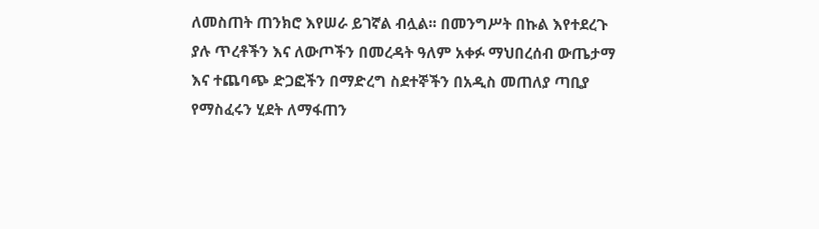ለመስጠት ጠንክሮ እየሠራ ይገኛል ብሏል፡፡ በመንግሥት በኩል እየተደረጉ ያሉ ጥረቶችን እና ለውጦችን በመረዳት ዓለም አቀፉ ማህበረሰብ ውጤታማ እና ተጨባጭ ድጋፎችን በማድረግ ስደተኞችን በአዲስ መጠለያ ጣቢያ የማስፈሩን ሂደት ለማፋጠን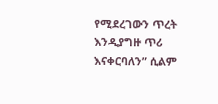የሚደረገውን ጥረት እንዲያግዙ ጥሪ እናቀርባለን” ሲልም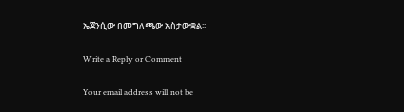ኤጀንሲው በመግለጫው አስታውቋል፡፡

Write a Reply or Comment

Your email address will not be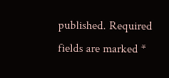published. Required fields are marked *